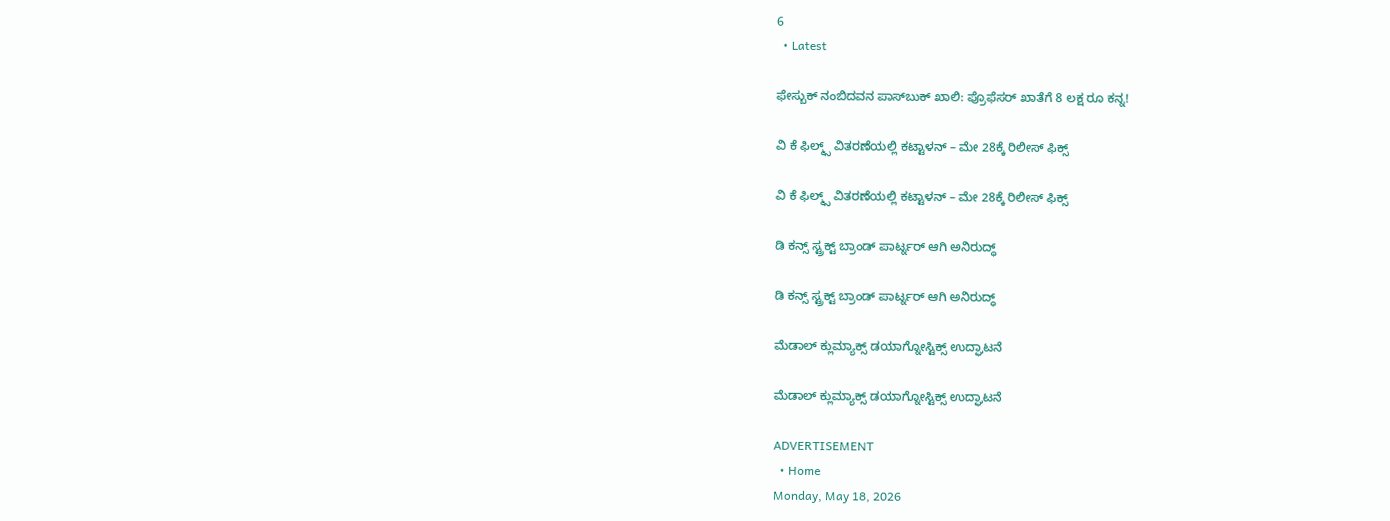6
  • Latest

ಫೇಸ್ಬುಕ್ ನಂಬಿದವನ ಪಾಸ್‌ಬುಕ್ ಖಾಲಿ: ಪ್ರೊಫೆಸರ್ ಖಾತೆಗೆ 8 ಲಕ್ಷ ರೂ ಕನ್ನ!

ವಿ ಕೆ ಫಿಲ್ಮ್ಸ್ ವಿತರಣೆಯಲ್ಲಿ ಕಟ್ಟಾಳನ್ – ಮೇ 28ಕ್ಕೆ ರಿಲೀಸ್ ಫಿಕ್ಸ್

ವಿ ಕೆ ಫಿಲ್ಮ್ಸ್ ವಿತರಣೆಯಲ್ಲಿ ಕಟ್ಟಾಳನ್ – ಮೇ 28ಕ್ಕೆ ರಿಲೀಸ್ ಫಿಕ್ಸ್

ಡಿ ಕನ್ಸ್ ಸ್ಟ್ರಕ್ಟ್ ಬ್ರಾಂಡ್ ಪಾರ್ಟ್ನರ್ ಆಗಿ ಅನಿರುದ್ಧ್

ಡಿ ಕನ್ಸ್ ಸ್ಟ್ರಕ್ಟ್ ಬ್ರಾಂಡ್ ಪಾರ್ಟ್ನರ್ ಆಗಿ ಅನಿರುದ್ಧ್

ಮೆಡಾಲ್ ಕ್ಲುಮ್ಯಾಕ್ಸ್ ಡಯಾಗ್ನೋಸ್ಟಿಕ್ಸ್‌ ಉದ್ಘಾಟನೆ

ಮೆಡಾಲ್ ಕ್ಲುಮ್ಯಾಕ್ಸ್ ಡಯಾಗ್ನೋಸ್ಟಿಕ್ಸ್‌ ಉದ್ಘಾಟನೆ

ADVERTISEMENT
  • Home
Monday, May 18, 2026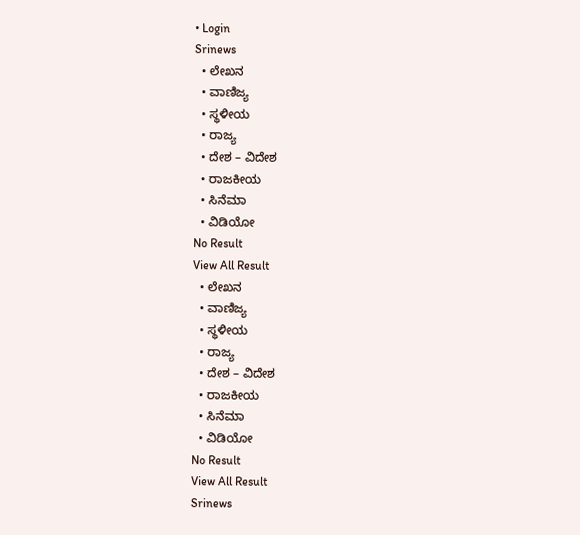• Login
Srinews
  • ಲೇಖನ
  • ವಾಣಿಜ್ಯ
  • ಸ್ಥಳೀಯ
  • ರಾಜ್ಯ
  • ದೇಶ – ವಿದೇಶ
  • ರಾಜಕೀಯ
  • ಸಿನೆಮಾ
  • ವಿಡಿಯೋ
No Result
View All Result
  • ಲೇಖನ
  • ವಾಣಿಜ್ಯ
  • ಸ್ಥಳೀಯ
  • ರಾಜ್ಯ
  • ದೇಶ – ವಿದೇಶ
  • ರಾಜಕೀಯ
  • ಸಿನೆಮಾ
  • ವಿಡಿಯೋ
No Result
View All Result
Srinews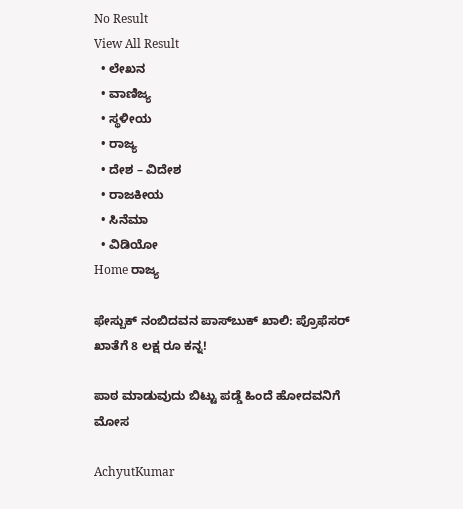No Result
View All Result
  • ಲೇಖನ
  • ವಾಣಿಜ್ಯ
  • ಸ್ಥಳೀಯ
  • ರಾಜ್ಯ
  • ದೇಶ – ವಿದೇಶ
  • ರಾಜಕೀಯ
  • ಸಿನೆಮಾ
  • ವಿಡಿಯೋ
Home ರಾಜ್ಯ

ಫೇಸ್ಬುಕ್ ನಂಬಿದವನ ಪಾಸ್‌ಬುಕ್ ಖಾಲಿ: ಪ್ರೊಫೆಸರ್ ಖಾತೆಗೆ 8 ಲಕ್ಷ ರೂ ಕನ್ನ!

ಪಾಠ ಮಾಡುವುದು ಬಿಟ್ಟು ಪಡ್ಡೆ ಹಿಂದೆ ಹೋದವನಿಗೆ ಮೋಸ

AchyutKumar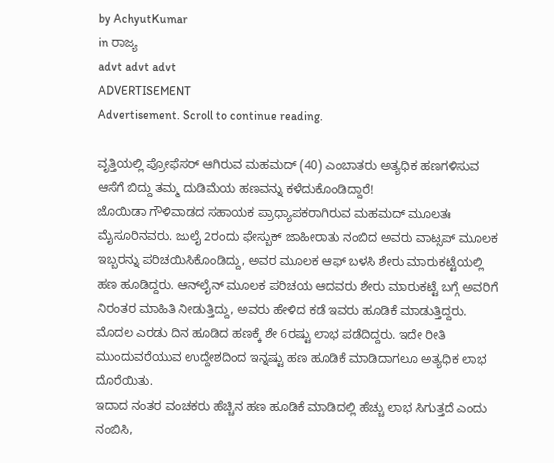by AchyutKumar
in ರಾಜ್ಯ
advt advt advt
ADVERTISEMENT
Advertisement. Scroll to continue reading.

ವೃತ್ತಿಯಲ್ಲಿ ಪ್ರೋಫೆಸರ್ ಆಗಿರುವ ಮಹಮದ್ (40) ಎಂಬಾತರು ಅತ್ಯಧಿಕ ಹಣಗಳಿಸುವ ಆಸೆಗೆ ಬಿದ್ದು ತಮ್ಮ ದುಡಿಮೆಯ ಹಣವನ್ನು ಕಳೆದುಕೊಂಡಿದ್ದಾರೆ!
ಜೊಯಿಡಾ ಗೌಳಿವಾಡದ ಸಹಾಯಕ ಪ್ರಾಧ್ಯಾಪಕರಾಗಿರುವ ಮಹಮದ್ ಮೂಲತಃ ಮೈಸೂರಿನವರು. ಜುಲೈ 2ರಂದು ಫೇಸ್ಬುಕ್ ಜಾಹೀರಾತು ನಂಬಿದ ಅವರು ವಾಟ್ಸಪ್ ಮೂಲಕ ಇಬ್ಬರನ್ನು ಪರಿಚಯಿಸಿಕೊಂಡಿದ್ದು, ಅವರ ಮೂಲಕ ಆಫ್ ಬಳಸಿ ಶೇರು ಮಾರುಕಟ್ಟೆಯಲ್ಲಿ ಹಣ ಹೂಡಿದ್ದರು. ಆನ್‌ಲೈನ್ ಮೂಲಕ ಪರಿಚಯ ಆದವರು ಶೇರು ಮಾರುಕಟ್ಟೆ ಬಗ್ಗೆ ಅವರಿಗೆ ನಿರಂತರ ಮಾಹಿತಿ ನೀಡುತ್ತಿದ್ದು, ಅವರು ಹೇಳಿದ ಕಡೆ ಇವರು ಹೂಡಿಕೆ ಮಾಡುತ್ತಿದ್ದರು. ಮೊದಲ ಎರಡು ದಿನ ಹೂಡಿದ ಹಣಕ್ಕೆ ಶೇ 6ರಷ್ಟು ಲಾಭ ಪಡೆದಿದ್ದರು. ಇದೇ ರೀತಿ ಮುಂದುವರೆಯುವ ಉದ್ದೇಶದಿಂದ ಇನ್ನಷ್ಟು ಹಣ ಹೂಡಿಕೆ ಮಾಡಿದಾಗಲೂ ಅತ್ಯಧಿಕ ಲಾಭ ದೊರೆಯಿತು.
ಇದಾದ ನಂತರ ವಂಚಕರು ಹೆಚ್ಚಿನ ಹಣ ಹೂಡಿಕೆ ಮಾಡಿದಲ್ಲಿ ಹೆಚ್ಚು ಲಾಭ ಸಿಗುತ್ತದೆ ಎಂದು ನಂಬಿಸಿ,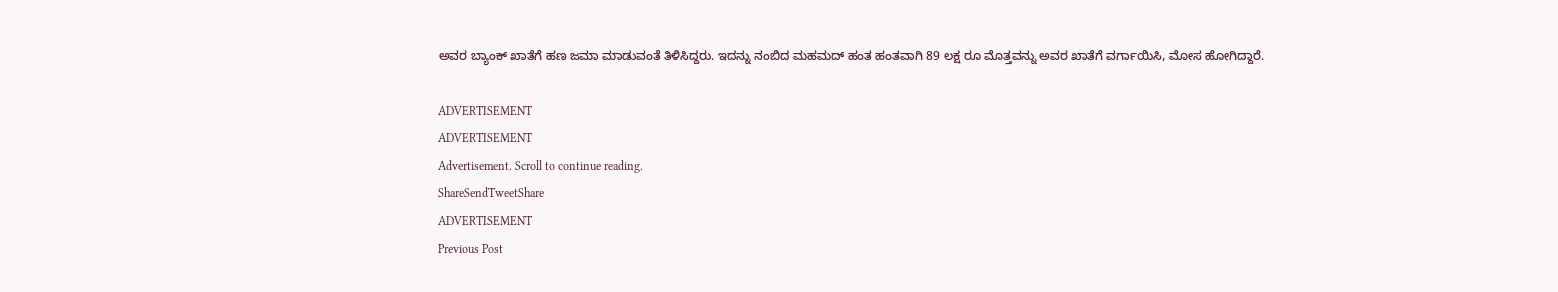ಅವರ ಬ್ಯಾಂಕ್ ಖಾತೆಗೆ ಹಣ ಜಮಾ ಮಾಡುವಂತೆ ತಿಳಿಸಿದ್ದರು. ಇದನ್ನು ನಂಬಿದ ಮಹಮದ್ ಹಂತ ಹಂತವಾಗಿ 89 ಲಕ್ಷ ರೂ ಮೊತ್ತವನ್ನು ಅವರ ಖಾತೆಗೆ ವರ್ಗಾಯಿಸಿ, ಮೋಸ ಹೋಗಿದ್ದಾರೆ.

ADVERTISEMENT
ADVERTISEMENT
Advertisement. Scroll to continue reading.
ShareSendTweetShare
ADVERTISEMENT
Previous Post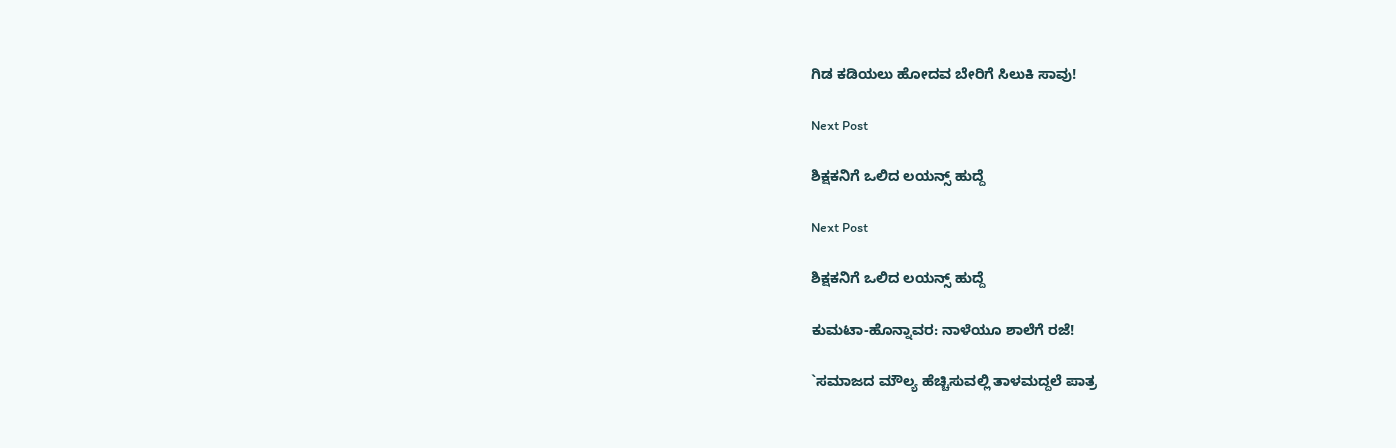ಗಿಡ ಕಡಿಯಲು ಹೋದವ ಬೇರಿಗೆ ಸಿಲುಕಿ ಸಾವು!

Next Post

ಶಿಕ್ಷಕನಿಗೆ ಒಲಿದ ಲಯನ್ಸ್ ಹುದ್ದೆ

Next Post

ಶಿಕ್ಷಕನಿಗೆ ಒಲಿದ ಲಯನ್ಸ್ ಹುದ್ದೆ

ಕುಮಟಾ-ಹೊನ್ನಾವರ: ನಾಳೆಯೂ ಶಾಲೆಗೆ ರಜೆ!

`ಸಮಾಜದ ಮೌಲ್ಯ ಹೆಚ್ಚಿಸುವಲ್ಲಿ ತಾಳಮದ್ದಲೆ ಪಾತ್ರ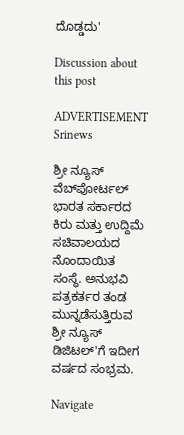ದೊಡ್ಡದು'

Discussion about this post

ADVERTISEMENT
Srinews

ಶ್ರೀ ನ್ಯೂಸ್ ವೆಬ್‌ಪೋರ್ಟಲ್ ಭಾರತ ಸರ್ಕಾರದ ಕಿರು ಮತ್ತು ಉದ್ದಿಮೆ ಸಚಿವಾಲಯದ ನೊಂದಾಯಿತ ಸಂಸ್ಥೆ. ಅನುಭವಿ ಪತ್ರಕರ್ತರ ತಂಡ ಮುನ್ನಡೆಸುತ್ತಿರುವ ಶ್ರೀ ನ್ಯೂಸ್ ಡಿಜಿಟಲ್'ಗೆ ಇದೀಗ ವರ್ಷದ ಸಂಭ್ರಮ.

Navigate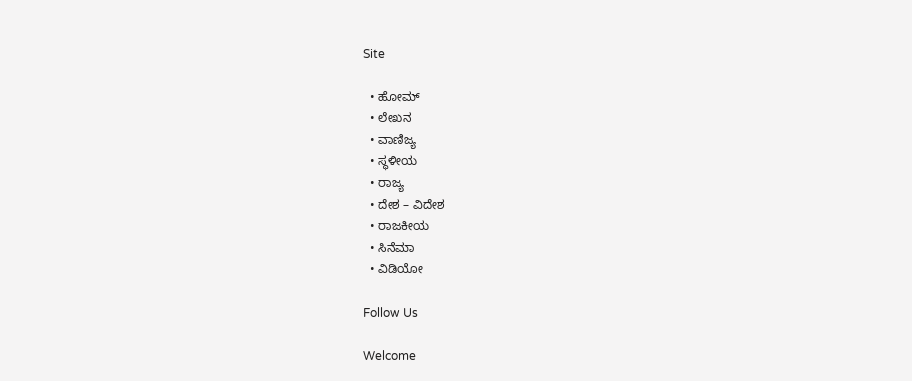Site

  • ಹೋಮ್
  • ಲೇಖನ
  • ವಾಣಿಜ್ಯ
  • ಸ್ಥಳೀಯ
  • ರಾಜ್ಯ
  • ದೇಶ – ವಿದೇಶ
  • ರಾಜಕೀಯ
  • ಸಿನೆಮಾ
  • ವಿಡಿಯೋ

Follow Us

Welcome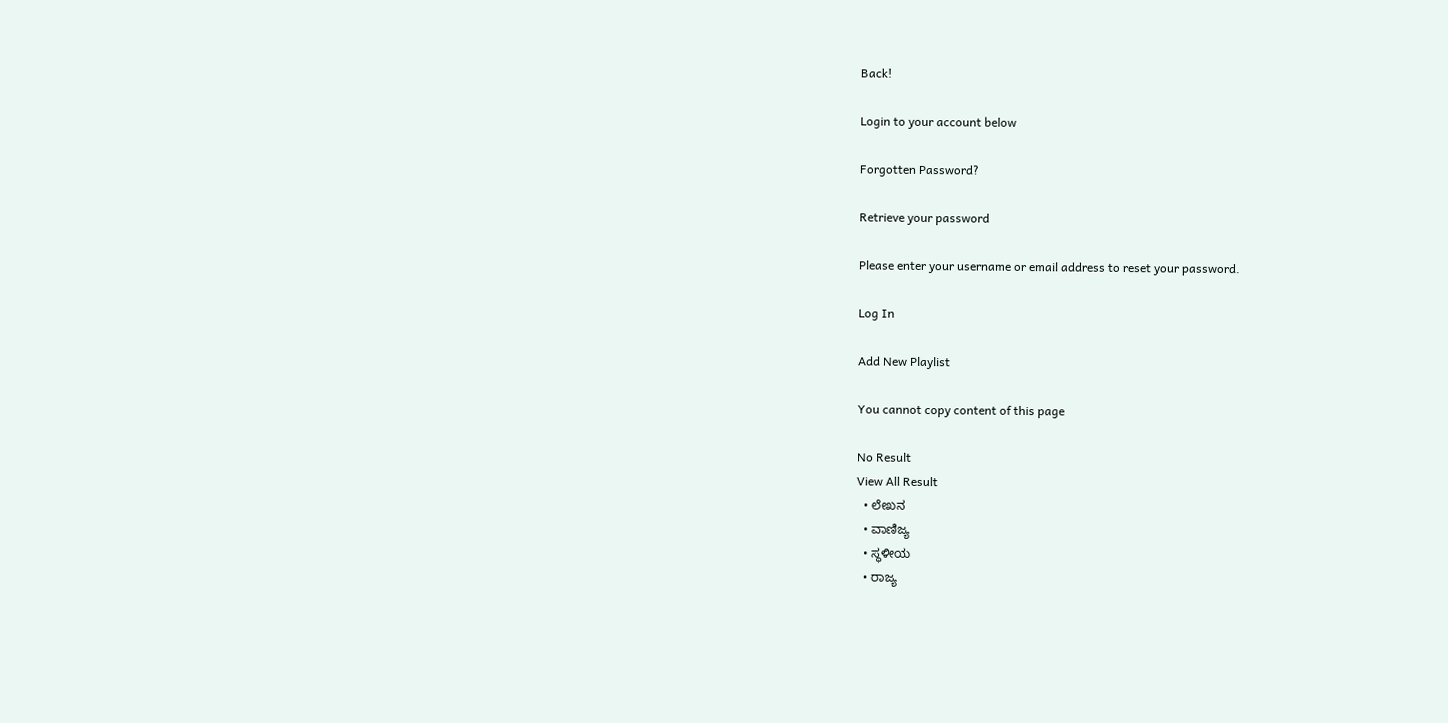Back!

Login to your account below

Forgotten Password?

Retrieve your password

Please enter your username or email address to reset your password.

Log In

Add New Playlist

You cannot copy content of this page

No Result
View All Result
  • ಲೇಖನ
  • ವಾಣಿಜ್ಯ
  • ಸ್ಥಳೀಯ
  • ರಾಜ್ಯ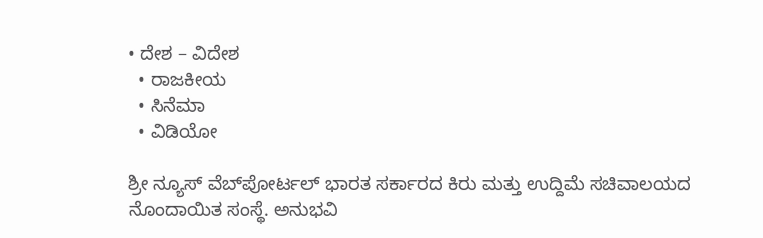• ದೇಶ – ವಿದೇಶ
  • ರಾಜಕೀಯ
  • ಸಿನೆಮಾ
  • ವಿಡಿಯೋ

ಶ್ರೀ ನ್ಯೂಸ್ ವೆಬ್‌ಪೋರ್ಟಲ್ ಭಾರತ ಸರ್ಕಾರದ ಕಿರು ಮತ್ತು ಉದ್ದಿಮೆ ಸಚಿವಾಲಯದ ನೊಂದಾಯಿತ ಸಂಸ್ಥೆ. ಅನುಭವಿ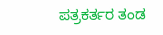ಪತ್ರಕರ್ತರ ತಂಡ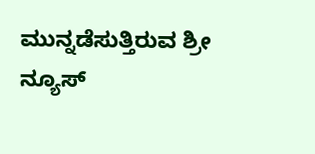ಮುನ್ನಡೆಸುತ್ತಿರುವ ಶ್ರೀ ನ್ಯೂಸ್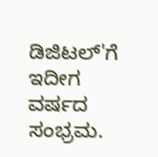ಡಿಜಿಟಲ್'ಗೆ ಇದೀಗ ವರ್ಷದ ಸಂಭ್ರಮ.